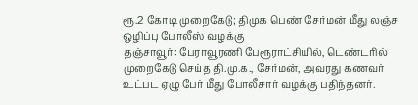ரூ.2 கோடி முறைகேடு; திமுக பெண் சேர்மன் மீது லஞ்ச ஒழிப்பு போலீஸ் வழக்கு
தஞ்சாவூர்: பேராவூரணி பேரூராட்சியில், டெண்டரில் முறைகேடு செய்த தி.மு.க., சேர்மன், அவரது கணவர் உட்பட ஏழு பேர் மீது போலீசார் வழக்கு பதிந்தனர்.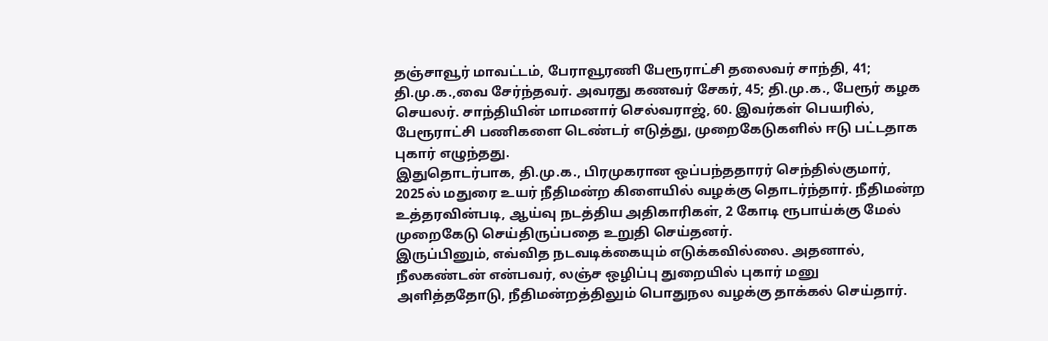தஞ்சாவூர் மாவட்டம், பேராவூரணி பேரூராட்சி தலைவர் சாந்தி, 41; தி.மு.க.,வை சேர்ந்தவர். அவரது கணவர் சேகர், 45; தி.மு.க., பேரூர் கழக செயலர். சாந்தியின் மாமனார் செல்வராஜ், 60. இவர்கள் பெயரில், பேரூராட்சி பணிகளை டெண்டர் எடுத்து, முறைகேடுகளில் ஈடு பட்டதாக புகார் எழுந்தது.
இதுதொடர்பாக, தி.மு.க., பிரமுகரான ஒப்பந்ததாரர் செந்தில்குமார், 2025ல் மதுரை உயர் நீதிமன்ற கிளையில் வழக்கு தொடர்ந்தார். நீதிமன்ற உத்தரவின்படி, ஆய்வு நடத்திய அதிகாரிகள், 2 கோடி ரூபாய்க்கு மேல் முறைகேடு செய்திருப்பதை உறுதி செய்தனர்.
இருப்பினும், எவ்வித நடவடிக்கையும் எடுக்கவில்லை. அதனால், நீலகண்டன் என்பவர், லஞ்ச ஒழிப்பு துறையில் புகார் மனு அளித்ததோடு, நீதிமன்றத்திலும் பொதுநல வழக்கு தாக்கல் செய்தார்.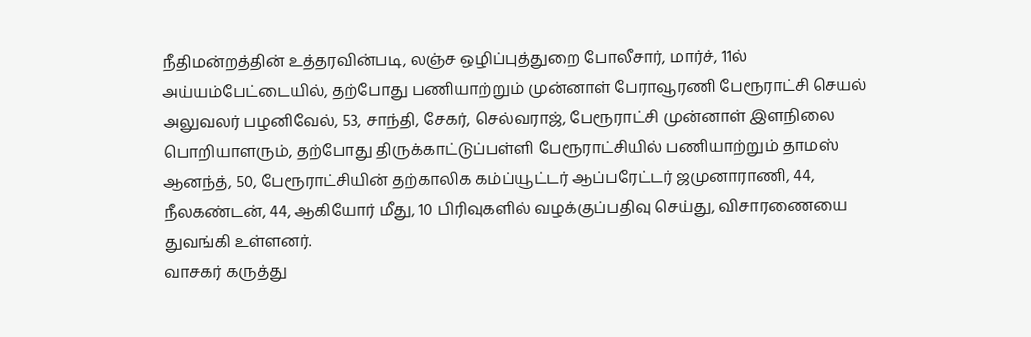நீதிமன்றத்தின் உத்தரவின்படி, லஞ்ச ஒழிப்புத்துறை போலீசார், மார்ச், 11ல் அய்யம்பேட்டையில், தற்போது பணியாற்றும் முன்னாள் பேராவூரணி பேரூராட்சி செயல் அலுவலர் பழனிவேல், 53, சாந்தி, சேகர், செல்வராஜ், பேரூராட்சி முன்னாள் இளநிலை பொறியாளரும், தற்போது திருக்காட்டுப்பள்ளி பேரூராட்சியில் பணியாற்றும் தாமஸ் ஆனந்த், 50, பேரூராட்சியின் தற்காலிக கம்ப்யூட்டர் ஆப்பரேட்டர் ஜமுனாராணி, 44, நீலகண்டன், 44, ஆகியோர் மீது, 10 பிரிவுகளில் வழக்குப்பதிவு செய்து, விசாரணையை துவங்கி உள்ளனர்.
வாசகர் கருத்து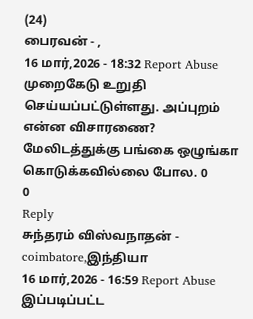(24)
பைரவன் - ,
16 மார்,2026 - 18:32 Report Abuse
முறைகேடு உறுதி செய்யப்பட்டுள்ளது. அப்புறம் என்ன விசாரணை? மேலிடத்துக்கு பங்கை ஒழுங்கா கொடுக்கவில்லை போல. 0
0
Reply
சுந்தரம் விஸ்வநாதன் - coimbatore,இந்தியா
16 மார்,2026 - 16:59 Report Abuse
இப்படிப்பட்ட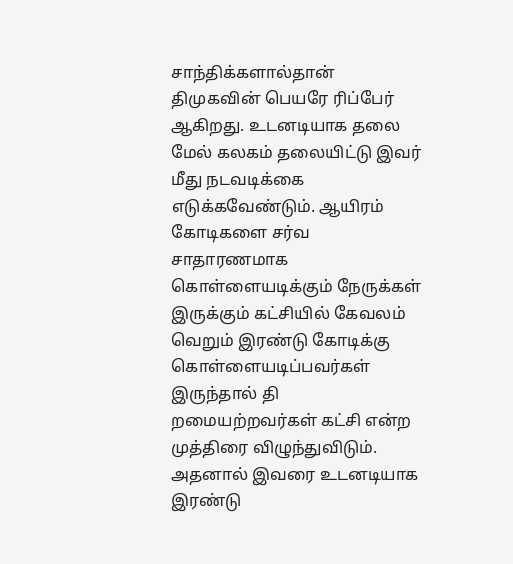சாந்திக்களால்தான் திமுகவின் பெயரே ரிப்பேர் ஆகிறது. உடனடியாக தலை மேல் கலகம் தலையிட்டு இவர் மீது நடவடிக்கை எடுக்கவேண்டும். ஆயிரம் கோடிகளை சர்வ சாதாரணமாக கொள்ளையடிக்கும் நேருக்கள் இருக்கும் கட்சியில் கேவலம் வெறும் இரண்டு கோடிக்கு கொள்ளையடிப்பவர்கள் இருந்தால் தி றமையற்றவர்கள் கட்சி என்ற முத்திரை விழுந்துவிடும். அதனால் இவரை உடனடியாக இரண்டு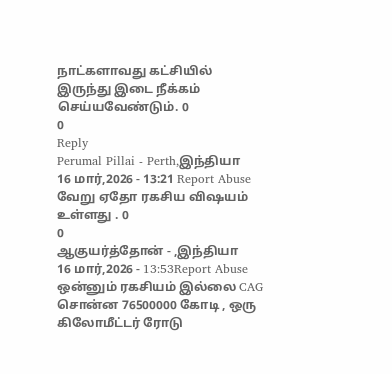நாட்களாவது கட்சியில் இருந்து இடை நீக்கம் செய்யவேண்டும். 0
0
Reply
Perumal Pillai - Perth,இந்தியா
16 மார்,2026 - 13:21 Report Abuse
வேறு ஏதோ ரகசிய விஷயம் உள்ளது . 0
0
ஆகுயர்த்தோன் - ,இந்தியா
16 மார்,2026 - 13:53Report Abuse
ஒன்னும் ரகசியம் இல்லை CAG சொன்ன 76500000 கோடி , ஒரு கிலோமீட்டர் ரோடு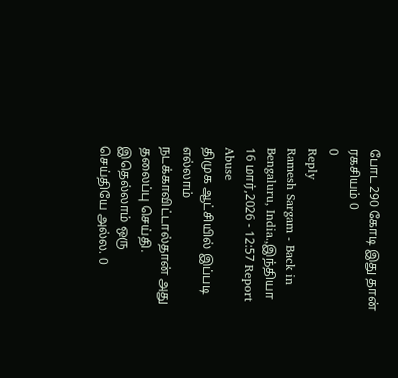போட 290 கோடி இது தான் ரகசியம் 0
0
Reply
Ramesh Sargam - Back in Bengaluru, India.,இந்தியா
16 மார்,2026 - 12:57 Report Abuse
திமுக ஆட்சியில் இப்படி எல்லாம் நடக்காவிட்டால்தான் அது தலைப்பு செய்தி. இதெல்லாம் ஒரு செய்தியே அல்ல. 0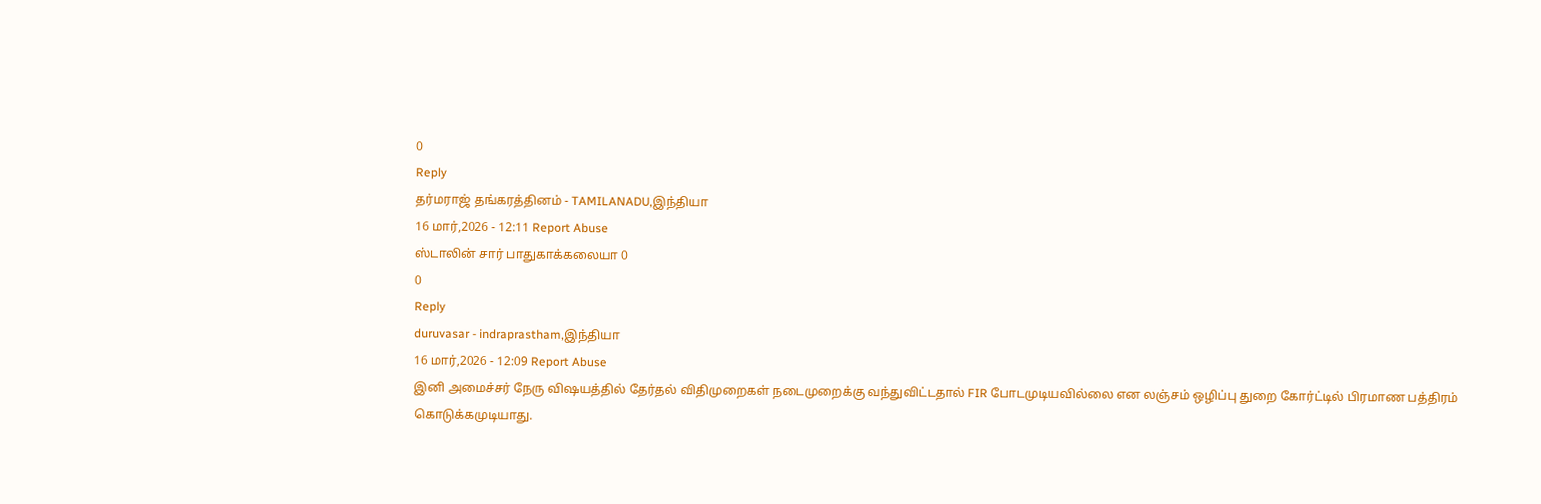0
Reply
தர்மராஜ் தங்கரத்தினம் - TAMILANADU,இந்தியா
16 மார்,2026 - 12:11 Report Abuse
ஸ்டாலின் சார் பாதுகாக்கலையா 0
0
Reply
duruvasar - indraprastham,இந்தியா
16 மார்,2026 - 12:09 Report Abuse
இனி அமைச்சர் நேரு விஷயத்தில் தேர்தல் விதிமுறைகள் நடைமுறைக்கு வந்துவிட்டதால் FIR போடமுடியவில்லை என லஞ்சம் ஒழிப்பு துறை கோர்ட்டில் பிரமாண பத்திரம் கொடுக்கமுடியாது.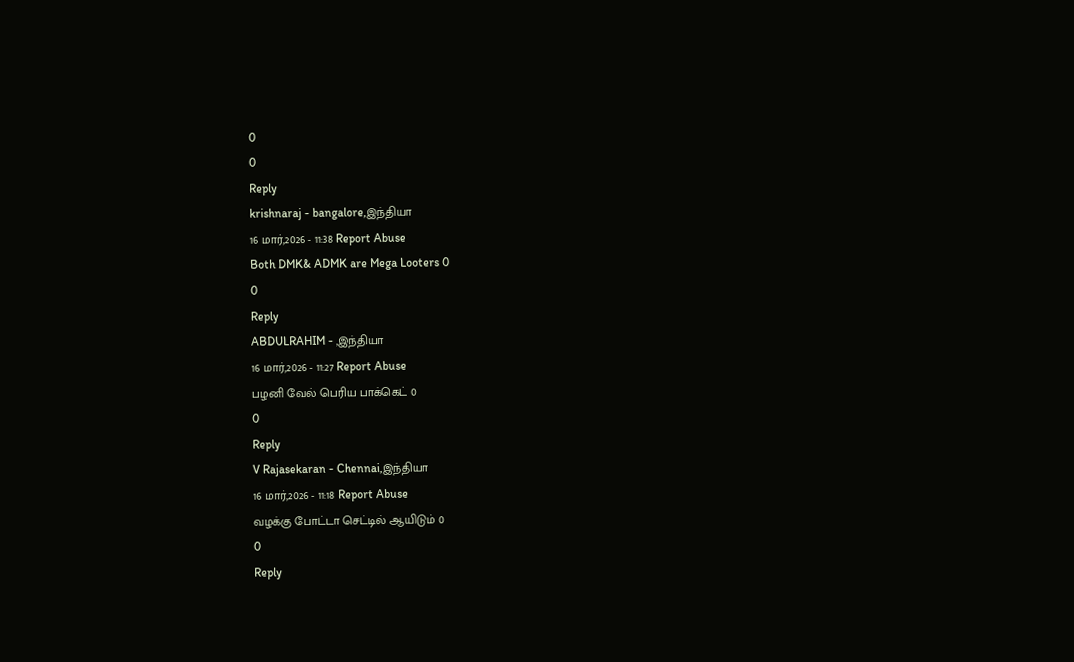0
0
Reply
krishnaraj - bangalore,இந்தியா
16 மார்,2026 - 11:38 Report Abuse
Both DMK& ADMK are Mega Looters 0
0
Reply
ABDULRAHIM - ,இந்தியா
16 மார்,2026 - 11:27 Report Abuse
பழனி வேல் பெரிய பாக்கெட் 0
0
Reply
V Rajasekaran - Chennai,இந்தியா
16 மார்,2026 - 11:18 Report Abuse
வழக்கு போட்டா செட்டில் ஆயிடும் 0
0
Reply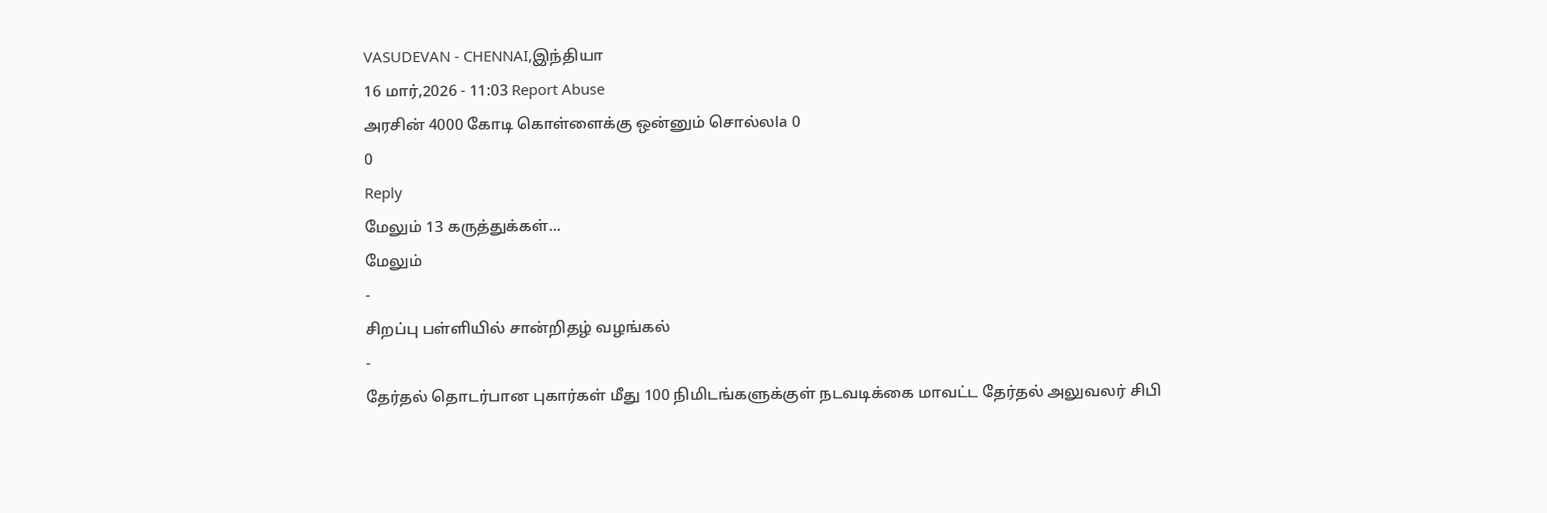VASUDEVAN - CHENNAI,இந்தியா
16 மார்,2026 - 11:03 Report Abuse
அரசின் 4000 கோடி கொள்ளைக்கு ஒன்னும் சொல்லla 0
0
Reply
மேலும் 13 கருத்துக்கள்...
மேலும்
-
சிறப்பு பள்ளியில் சான்றிதழ் வழங்கல்
-
தேர்தல் தொடர்பான புகார்கள் மீது 100 நிமிடங்களுக்குள் நடவடிக்கை மாவட்ட தேர்தல் அலுவலர் சிபி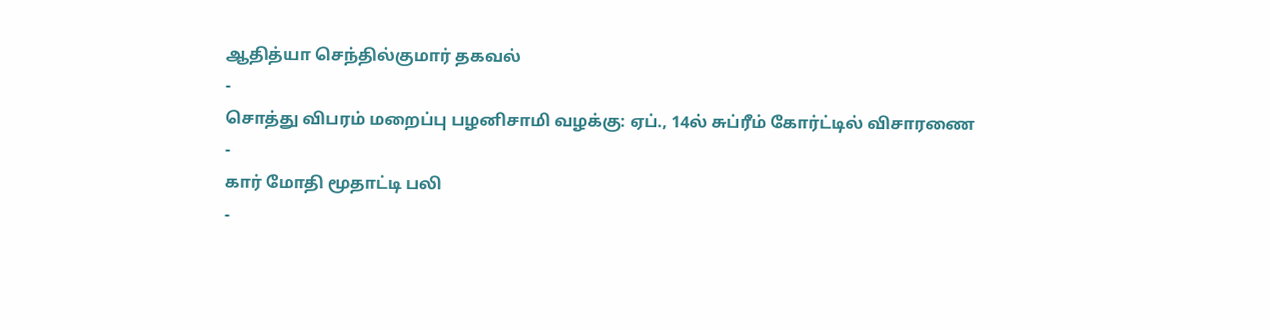ஆதித்யா செந்தில்குமார் தகவல்
-
சொத்து விபரம் மறைப்பு பழனிசாமி வழக்கு: ஏப்., 14ல் சுப்ரீம் கோர்ட்டில் விசாரணை
-
கார் மோதி மூதாட்டி பலி
-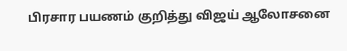பிரசார பயணம் குறித்து விஜய் ஆலோசனை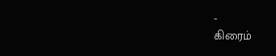-
கிரைம்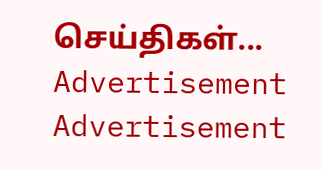செய்திகள்...
Advertisement
Advertisement